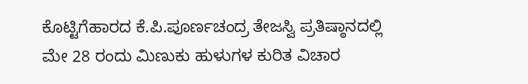ಕೊಟ್ಟಿಗೆಹಾರದ ಕೆ.ಪಿ.ಪೂರ್ಣಚಂದ್ರ ತೇಜಸ್ವಿ ಪ್ರತಿಷ್ಠಾನದಲ್ಲಿ ಮೇ 28 ರಂದು ಮಿಣುಕು ಹುಳುಗಳ ಕುರಿತ ವಿಚಾರ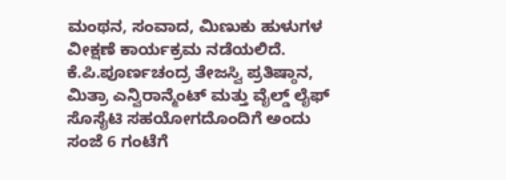ಮಂಥನ, ಸಂವಾದ, ಮಿಣುಕು ಹುಳುಗಳ ವೀಕ್ಷಣೆ ಕಾರ್ಯಕ್ರಮ ನಡೆಯಲಿದೆ.
ಕೆ.ಪಿ.ಪೂರ್ಣಚಂದ್ರ ತೇಜಸ್ವಿ ಪ್ರತಿಷ್ಠಾನ, ಮಿತ್ರಾ ಎನ್ವಿರಾನ್ಮೆಂಟ್ ಮತ್ತು ವೈಲ್ಡ್ ಲೈಫ್ ಸೊಸೈಟಿ ಸಹಯೋಗದೊಂದಿಗೆ ಅಂದು ಸಂಜೆ 6 ಗಂಟೆಗೆ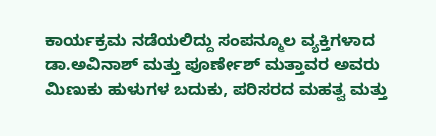ಕಾರ್ಯಕ್ರಮ ನಡೆಯಲಿದ್ದು ಸಂಪನ್ಮೂಲ ವ್ಯಕ್ತಿಗಳಾದ ಡಾ.ಅವಿನಾಶ್ ಮತ್ತು ಪೂರ್ಣೇಶ್ ಮತ್ತಾವರ ಅವರು ಮಿಣುಕು ಹುಳುಗಳ ಬದುಕು, ಪರಿಸರದ ಮಹತ್ವ ಮತ್ತು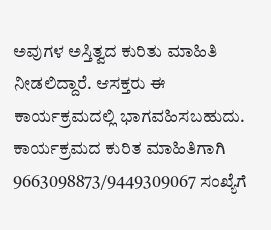ಅವುಗಳ ಅಸ್ತಿತ್ವದ ಕುರಿತು ಮಾಹಿತಿ ನೀಡಲಿದ್ದಾರೆ. ಆಸಕ್ತರು ಈ ಕಾರ್ಯಕ್ರಮದಲ್ಲಿ ಭಾಗವಹಿಸಬಹುದು.
ಕಾರ್ಯಕ್ರಮದ ಕುರಿತ ಮಾಹಿತಿಗಾಗಿ 9663098873/9449309067 ಸಂಖ್ಯೆಗೆ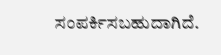ಸಂಪರ್ಕಿಸಬಹುದಾಗಿದೆ.